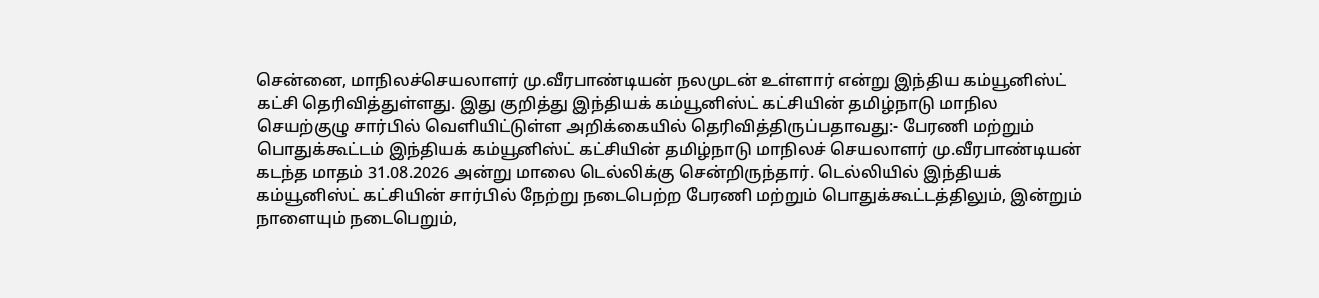சென்னை, மாநிலச்செயலாளர் மு.வீரபாண்டியன் நலமுடன் உள்ளார் என்று இந்திய கம்யூனிஸ்ட் கட்சி தெரிவித்துள்ளது. இது குறித்து இந்தியக் கம்யூனிஸ்ட் கட்சியின் தமிழ்நாடு மாநில செயற்குழு சார்பில் வெளியிட்டுள்ள அறிக்கையில் தெரிவித்திருப்பதாவது:- பேரணி மற்றும் பொதுக்கூட்டம் இந்தியக் கம்யூனிஸ்ட் கட்சியின் தமிழ்நாடு மாநிலச் செயலாளர் மு.வீரபாண்டியன் கடந்த மாதம் 31.08.2026 அன்று மாலை டெல்லிக்கு சென்றிருந்தார். டெல்லியில் இந்தியக் கம்யூனிஸ்ட் கட்சியின் சார்பில் நேற்று நடைபெற்ற பேரணி மற்றும் பொதுக்கூட்டத்திலும், இன்றும் நாளையும் நடைபெறும்,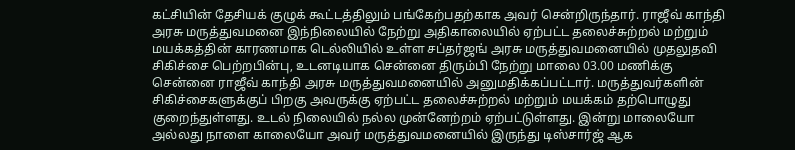கட்சியின் தேசியக் குழுக் கூட்டத்திலும் பங்கேற்பதற்காக அவர் சென்றிருந்தார். ராஜீவ் காந்தி அரசு மருத்துவமனை இந்நிலையில் நேற்று அதிகாலையில் ஏற்பட்ட தலைச்சுற்றல் மற்றும் மயக்கத்தின் காரணமாக டெல்லியில் உள்ள சப்தர்ஜங் அரசு மருத்துவமனையில் முதலுதவி சிகிச்சை பெற்றபின்பு, உடனடியாக சென்னை திரும்பி நேற்று மாலை 03.00 மணிக்கு சென்னை ராஜீவ் காந்தி அரசு மருத்துவமனையில் அனுமதிக்கப்பட்டார். மருத்துவர்களின் சிகிச்சைகளுக்குப் பிறகு அவருக்கு ஏற்பட்ட தலைச்சுற்றல் மற்றும் மயக்கம் தற்பொழுது குறைந்துள்ளது. உடல் நிலையில் நல்ல முன்னேற்றம் ஏற்பட்டுள்ளது. இன்று மாலையோ அல்லது நாளை காலையோ அவர் மருத்துவமனையில் இருந்து டிஸ்சார்ஜ் ஆக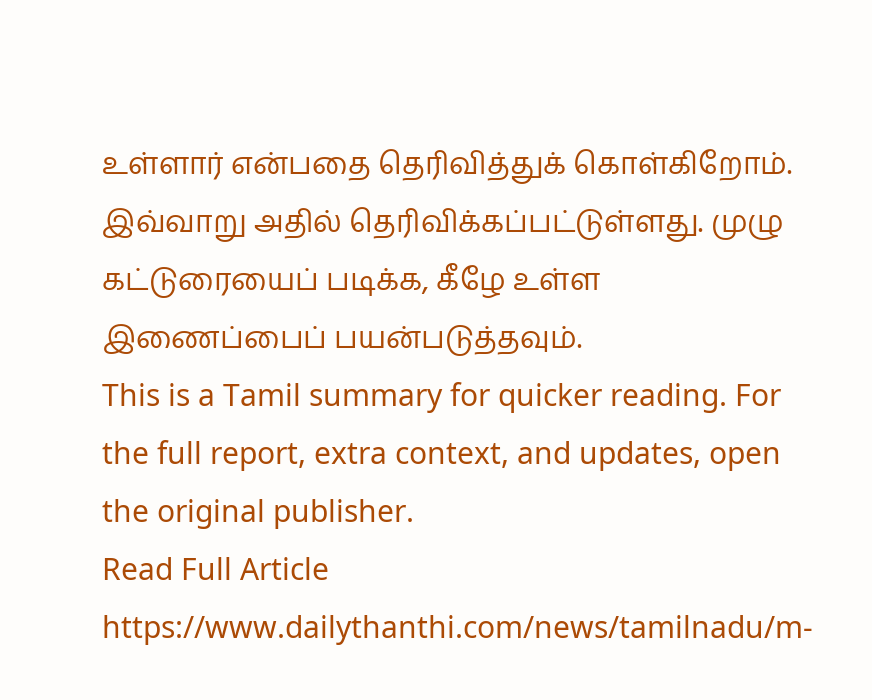உள்ளார் என்பதை தெரிவித்துக் கொள்கிறோம். இவ்வாறு அதில் தெரிவிக்கப்பட்டுள்ளது. முழு கட்டுரையைப் படிக்க, கீழே உள்ள இணைப்பைப் பயன்படுத்தவும்.
This is a Tamil summary for quicker reading. For the full report, extra context, and updates, open the original publisher.
Read Full Article
https://www.dailythanthi.com/news/tamilnadu/m-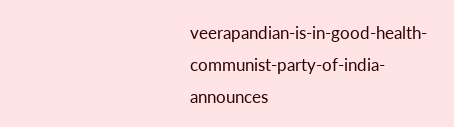veerapandian-is-in-good-health-communist-party-of-india-announces